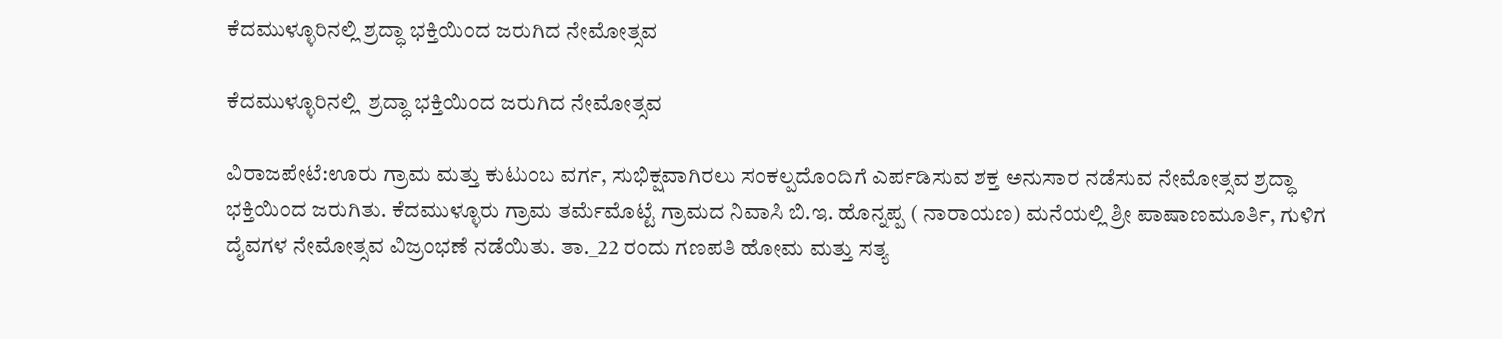ಕೆದಮುಳ್ಳೂರಿನಲ್ಲಿ ಶ್ರದ್ಧಾ ಭಕ್ತಿಯಿಂದ ಜರುಗಿದ ನೇಮೋತ್ಸವ

ಕೆದಮುಳ್ಳೂರಿನಲ್ಲಿ  ಶ್ರದ್ಧಾ ಭಕ್ತಿಯಿಂದ ಜರುಗಿದ ನೇಮೋತ್ಸವ

ವಿರಾಜಪೇಟೆ:ಊರು ಗ್ರಾಮ ಮತ್ತು ಕುಟುಂಬ ವರ್ಗ, ಸುಭಿಕ್ಷವಾಗಿರಲು ಸಂಕಲ್ಪದೊಂದಿಗೆ ಎರ್ಪಡಿಸುವ ಶಕ್ತ ಅನುಸಾರ ನಡೆಸುವ ನೇಮೋತ್ಸವ ಶ್ರದ್ಧಾ ಭಕ್ತಿಯಿಂದ ಜರುಗಿತು. ಕೆದಮುಳ್ಳೂರು ಗ್ರಾಮ ತರ್ಮೆಮೊಟ್ಟೆ ಗ್ರಾಮದ ನಿವಾಸಿ ಬಿ.ಇ. ಹೊನ್ನಪ್ಪ ( ನಾರಾಯಣ) ಮನೆಯಲ್ಲಿ ಶ್ರೀ ಪಾಷಾಣಮೂರ್ತಿ, ಗುಳಿಗ ದೈವಗಳ ನೇಮೋತ್ಸವ ವಿಜ್ರಂಭಣೆ ನಡೆಯಿತು. ತಾ._22 ರಂದು ಗಣಪತಿ ಹೋಮ ಮತ್ತು ಸತ್ಯ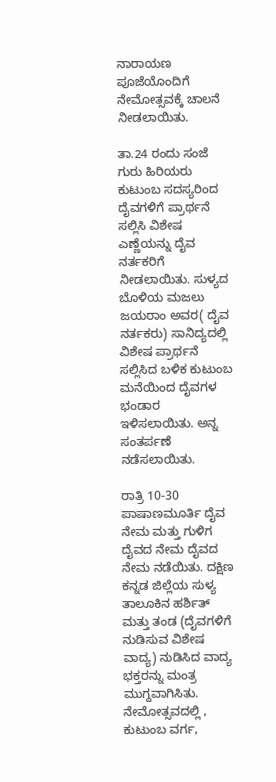ನಾರಾಯಣ ಪೂಜೆಯೊಂದಿಗೆ ನೇಮೋತ್ಸವಕ್ಕೆ ಚಾಲನೆ ನೀಡಲಾಯಿತು.

ತಾ.24 ರಂದು ಸಂಜೆ ಗುರು ಹಿರಿಯರು ಕುಟುಂಬ ಸದಸ್ಯರಿಂದ ದೈವಗಳಿಗೆ ಪ್ರಾರ್ಥನೆ ಸಲ್ಲಿಸಿ ವಿಶೇಷ ಎಣ್ಣೆಯನ್ನು ದೈವ ನರ್ತಕರಿಗೆ ನೀಡಲಾಯಿತು. ಸುಳ್ಯದ ಬೊಳಿಯ ಮಜಲು ಜಯರಾಂ ಅವರ( ದೈವ ನರ್ತಕರು) ಸಾನಿದ್ಯದಲ್ಲಿ ವಿಶೇಷ ಪ್ರಾರ್ಥನೆ ಸಲ್ಲಿಸಿದ ಬಳಿಕ ಕುಟುಂಬ ಮನೆಯಿಂದ ದೈವಗಳ ಭಂಡಾರ ಇಳಿಸಲಾಯಿತು. ಅನ್ನ ಸಂತರ್ಪಣೆ ನಡೆಸಲಾಯಿತು.

ರಾತ್ರಿ 10-30 ಪಾಷಾಣಮೂರ್ತಿ ದೈವ ನೇಮ ಮತ್ತು ಗುಳಿಗ ದೈವದ ನೇಮ ದೈವದ ನೇಮ ನಡೆಯಿತು. ದಕ್ಷಿಣ ಕನ್ನಡ ಜಿಲ್ಲೆಯ ಸುಳ್ಯ ತಾಲೂಕಿನ ಹರ್ಶಿತ್ ಮತ್ತು ತಂಡ (ದೈವಗಳಿಗೆ ನುಡಿಸುವ ವಿಶೇಷ ವಾದ್ಯ) ನುಡಿಸಿದ ವಾದ್ಯ ಭಕ್ತರನ್ನು ಮಂತ್ರ ಮುಗ್ದವಾಗಿಸಿತು. ನೇಮೋತ್ಸವದಲ್ಲಿ , ಕುಟುಂಬ ವರ್ಗ,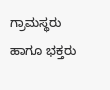ಗ್ರಾಮಸ್ಥರು ಹಾಗೂ ಭಕ್ತರು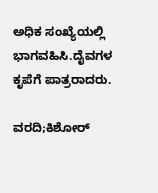ಅಧಿಕ ಸಂಖ್ಯೆಯಲ್ಲಿ ಭಾಗವಹಿಸಿ.ದೈವಗಳ ಕೃಪೆಗೆ ಪಾತ್ರರಾದರು.

ವರದಿ;ಕಿಶೋರ್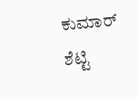ಕುಮಾರ್ ಶೆಟ್ಟಿ